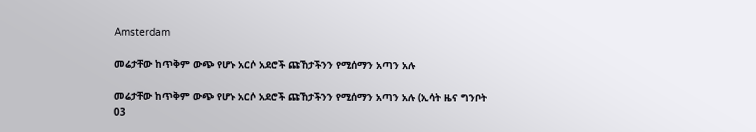Amsterdam

መሬታቸው ከጥቅም ውጭ የሆኑ አርሶ አደሮች ጩኸታችንን የሚሰማን አጣን አሉ

መሬታቸው ከጥቅም ውጭ የሆኑ አርሶ አደሮች ጩኸታችንን የሚሰማን አጣን አሉ (ኢሳት ዜና ግንቦት 03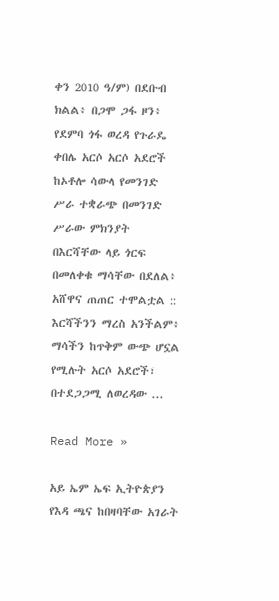ቀን 2010 ዓ/ም) በደቡብ ክልል፥ በጋሞ ጋፋ ዞን፥ የደምባ ጎፋ ወረዳ የጉራዴ ቀበሌ አርሶ አርሶ አደሮች ከኦቶሎ ሳውላ የመንገድ ሥራ ተቋራጭ በመንገድ ሥራው ምክንያት በእርሻቸው ላይ ጎርፍ በመለቀቁ ማሳቸው በደለል፥ አሸዋና ጠጠር ተሞልቷል :: እርሻችንን ማረስ አንችልም፥ ማሳችን ከጥቅም ውጭ ሆኗል የሚሉት አርሶ አደሮች፣ በተደጋጋሚ ለወረዳው ...

Read More »

አይ ኤም ኤፍ ኢትዮጵያን የእዳ ጫና ከበዛባቸው አገራት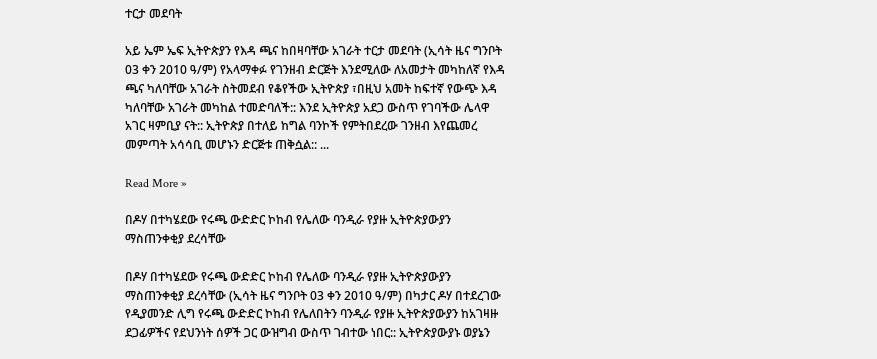ተርታ መደባት

አይ ኤም ኤፍ ኢትዮጵያን የእዳ ጫና ከበዛባቸው አገራት ተርታ መደባት (ኢሳት ዜና ግንቦት 03 ቀን 2010 ዓ/ም) የአላማቀፉ የገንዘብ ድርጅት እንደሚለው ለአመታት መካከለኛ የእዳ ጫና ካለባቸው አገራት ስትመደብ የቆየችው ኢትዮጵያ ፣በዚህ አመት ከፍተኛ የውጭ እዳ ካለባቸው አገራት መካከል ተመድባለች:: እንደ ኢትዮጵያ አደጋ ውስጥ የገባችው ሌላዋ አገር ዛምቢያ ናት:: ኢትዮጵያ በተለይ ከግል ባንኮች የምትበደረው ገንዘብ እየጨመረ መምጣት አሳሳቢ መሆኑን ድርጅቱ ጠቅሷል:: ...

Read More »

በዶሃ በተካሄደው የሩጫ ውድድር ኮከብ የሌለው ባንዲራ የያዙ ኢትዮጵያውያን ማስጠንቀቂያ ደረሳቸው

በዶሃ በተካሄደው የሩጫ ውድድር ኮከብ የሌለው ባንዲራ የያዙ ኢትዮጵያውያን ማስጠንቀቂያ ደረሳቸው (ኢሳት ዜና ግንቦት 03 ቀን 2010 ዓ/ም) በካታር ዶሃ በተደረገው የዲያመንድ ሊግ የሩጫ ውድድር ኮከብ የሌለበትን ባንዲራ የያዙ ኢትዮጵያውያን ከአገዛዙ ደጋፊዎችና የደህንነት ሰዎች ጋር ውዝግብ ውስጥ ገብተው ነበር:: ኢትዮጵያውያኑ ወያኔን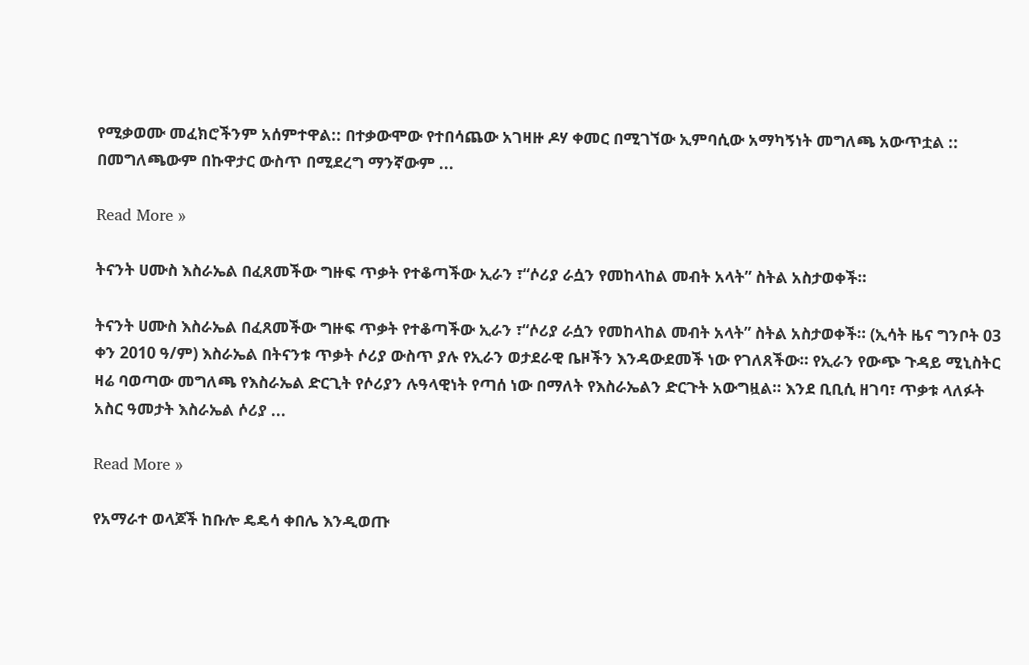የሚቃወሙ መፈክሮችንም አሰምተዋል:: በተቃውሞው የተበሳጨው አገዛዙ ዶሃ ቀመር በሚገኘው ኢምባሲው አማካኝነት መግለጫ አውጥቷል :: በመግለጫውም በኩዋታር ውስጥ በሚደረግ ማንኛውም ...

Read More »

ትናንት ሀሙስ እስራኤል በፈጸመችው ግዙፍ ጥቃት የተቆጣችው ኢራን ፣“ሶሪያ ራሷን የመከላከል መብት አላት” ስትል አስታወቀች።

ትናንት ሀሙስ እስራኤል በፈጸመችው ግዙፍ ጥቃት የተቆጣችው ኢራን ፣“ሶሪያ ራሷን የመከላከል መብት አላት” ስትል አስታወቀች። (ኢሳት ዜና ግንቦት 03 ቀን 2010 ዓ/ም) እስራኤል በትናንቱ ጥቃት ሶሪያ ውስጥ ያሉ የኢራን ወታደራዊ ቤዞችን እንዳውደመች ነው የገለጸችው። የኢራን የውጭ ጉዳይ ሚኒስትር ዛሬ ባወጣው መግለጫ የእስራኤል ድርጊት የሶሪያን ሉዓላዊነት የጣሰ ነው በማለት የእስራኤልን ድርጉት አውግዟል። እንደ ቢቢሲ ዘገባ፣ ጥቃቱ ላለፉት አስር ዓመታት እስራኤል ሶሪያ ...

Read More »

የአማራተ ወላጆች ከቡሎ ዴዴሳ ቀበሌ እንዲወጡ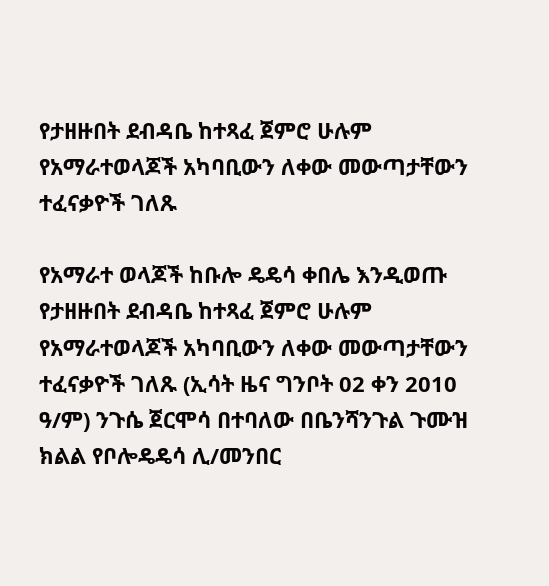የታዘዙበት ደብዳቤ ከተጻፈ ጀምሮ ሁሉም የአማራተወላጆች አካባቢውን ለቀው መውጣታቸውን ተፈናቃዮች ገለጹ

የአማራተ ወላጆች ከቡሎ ዴዴሳ ቀበሌ እንዲወጡ የታዘዙበት ደብዳቤ ከተጻፈ ጀምሮ ሁሉም የአማራተወላጆች አካባቢውን ለቀው መውጣታቸውን ተፈናቃዮች ገለጹ (ኢሳት ዜና ግንቦት 02 ቀን 2010 ዓ/ም) ንጉሴ ጀርሞሳ በተባለው በቤንሻንጉል ጉሙዝ ክልል የቦሎዴዴሳ ሊ/መንበር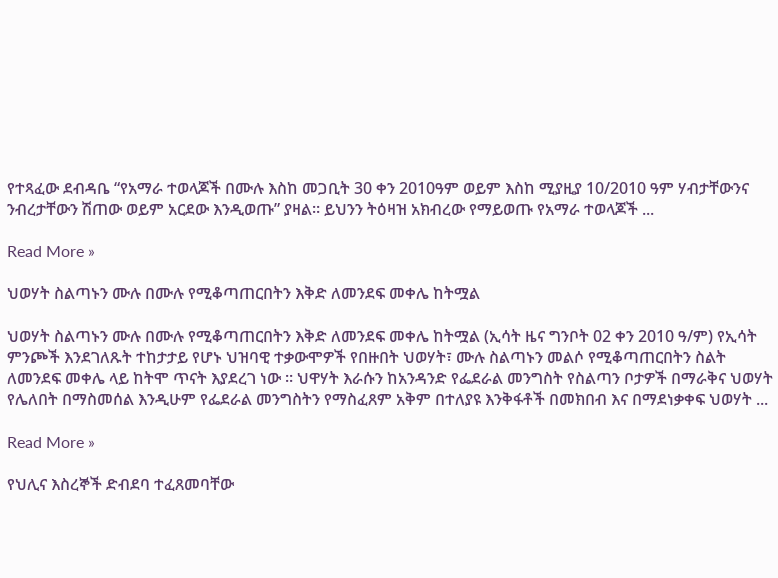የተጻፈው ደብዳቤ “የአማራ ተወላጆች በሙሉ እስከ መጋቢት 30 ቀን 2010ዓም ወይም እስከ ሚያዚያ 10/2010 ዓም ሃብታቸውንና ንብረታቸውን ሽጠው ወይም አርደው እንዲወጡ” ያዛል። ይህንን ትዕዛዝ አክብረው የማይወጡ የአማራ ተወላጆች ...

Read More »

ህወሃት ስልጣኑን ሙሉ በሙሉ የሚቆጣጠርበትን እቅድ ለመንደፍ መቀሌ ከትሟል

ህወሃት ስልጣኑን ሙሉ በሙሉ የሚቆጣጠርበትን እቅድ ለመንደፍ መቀሌ ከትሟል (ኢሳት ዜና ግንቦት 02 ቀን 2010 ዓ/ም) የኢሳት ምንጮች እንደገለጹት ተከታታይ የሆኑ ህዝባዊ ተቃውሞዎች የበዙበት ህወሃት፣ ሙሉ ስልጣኑን መልሶ የሚቆጣጠርበትን ስልት ለመንደፍ መቀሌ ላይ ከትሞ ጥናት እያደረገ ነው ። ህዋሃት እራሱን ከአንዳንድ የፌደራል መንግስት የስልጣን ቦታዎች በማራቅና ህወሃት የሌለበት በማስመሰል እንዲሁም የፌደራል መንግስትን የማስፈጸም አቅም በተለያዩ እንቅፋቶች በመክበብ እና በማደነቃቀፍ ህወሃት ...

Read More »

የህሊና እስረኞች ድብደባ ተፈጸመባቸው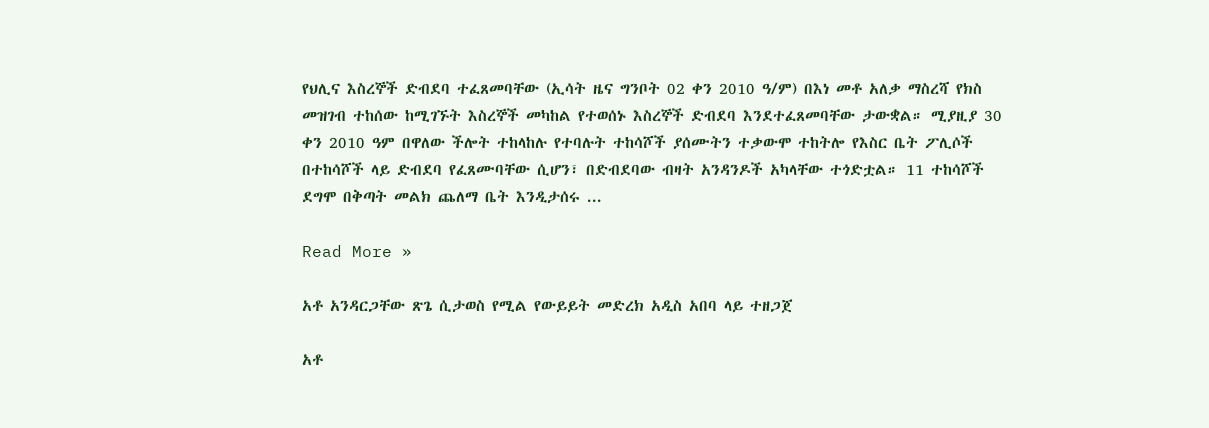የህሊና እስረኞች ድብደባ ተፈጸመባቸው (ኢሳት ዜና ግንቦት 02 ቀን 2010 ዓ/ም) በእነ መቶ አለቃ ማስረሻ የክስ መዝገብ ተከሰው ከሚገኙት እስረኞች መካከል የተወሰኑ እስረኞች ድብደባ እንደተፈጸመባቸው ታውቋል። ሚያዚያ 30 ቀን 2010 ዓም በዋለው ችሎት ተከላከሉ የተባሉት ተከሳሾች ያሰሙትን ተቃውሞ ተከትሎ የእስር ቤት ፖሊሶች በተከሳሾች ላይ ድብደባ የፈጸሙባቸው ሲሆን፣ በድብደባው ብዛት አንዳንዶች አካላቸው ተጎድቷል። 11 ተከሳሾች ደግሞ በቅጣት መልክ ጨለማ ቤት እንዲታሰሩ ...

Read More »

አቶ አንዳርጋቸው ጽጌ ሲታወስ የሚል የውይይት መድረክ አዲስ አበባ ላይ ተዘጋጀ

አቶ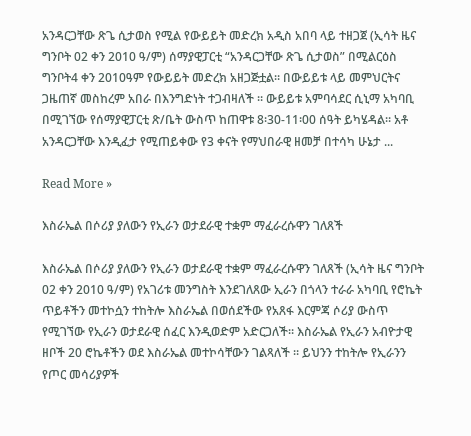አንዳርጋቸው ጽጌ ሲታወስ የሚል የውይይት መድረክ አዲስ አበባ ላይ ተዘጋጀ (ኢሳት ዜና ግንቦት 02 ቀን 2010 ዓ/ም) ሰማያዊፓርቲ “አንዳርጋቸው ጽጌ ሲታወስ” በሚልርዕስ ግንቦት4 ቀን 2010ዓም የውይይት መድረክ አዘጋጅቷል። በውይይቱ ላይ መምህርትና ጋዜጠኛ መስከረም አበራ በእንግድነት ተጋብዛለች ። ውይይቱ አምባሳደር ሲኒማ አካባቢ በሚገኘው የሰማያዊፓርቲ ጽ/ቤት ውስጥ ከጠዋቱ 8፡30-11፡00 ሰዓት ይካሄዳል። አቶ አንዳርጋቸው እንዲፈታ የሚጠይቀው የ3 ቀናት የማህበራዊ ዘመቻ በተሳካ ሁኔታ ...

Read More »

እስራኤል በሶሪያ ያለውን የኢራን ወታደራዊ ተቋም ማፈራረሱዋን ገለጸች

እስራኤል በሶሪያ ያለውን የኢራን ወታደራዊ ተቋም ማፈራረሱዋን ገለጸች (ኢሳት ዜና ግንቦት 02 ቀን 2010 ዓ/ም) የአገሪቱ መንግስት እንደገለጸው ኢራን በጎላን ተራራ አካባቢ የሮኬት ጥይቶችን መተኮሷን ተከትሎ እስራኤል በወሰደችው የአጸፋ እርምጃ ሶሪያ ውስጥ የሚገኘው የኢራን ወታደራዊ ሰፈር እንዲወድም አድርጋለች። እስራኤል የኢራን አብዮታዊ ዘቦች 20 ሮኬቶችን ወደ እስራኤል መተኮሳቸውን ገልጻለች ። ይህንን ተከትሎ የኢራንን የጦር መሳሪያዎች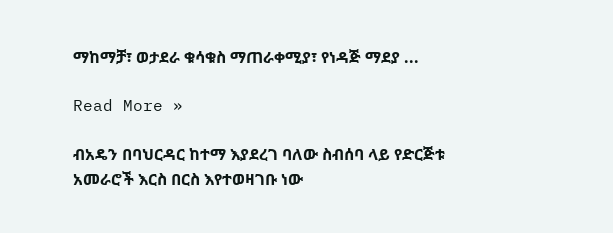ማከማቻ፣ ወታደራ ቁሳቁስ ማጠራቀሚያ፣ የነዳጅ ማደያ ...

Read More »

ብአዴን በባህርዳር ከተማ እያደረገ ባለው ስብሰባ ላይ የድርጅቱ አመራሮች እርስ በርስ እየተወዛገቡ ነው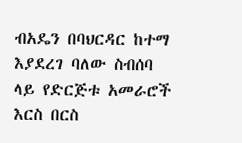ብአዴን በባህርዳር ከተማ እያደረገ ባለው ስብሰባ ላይ የድርጅቱ አመራሮች እርስ በርስ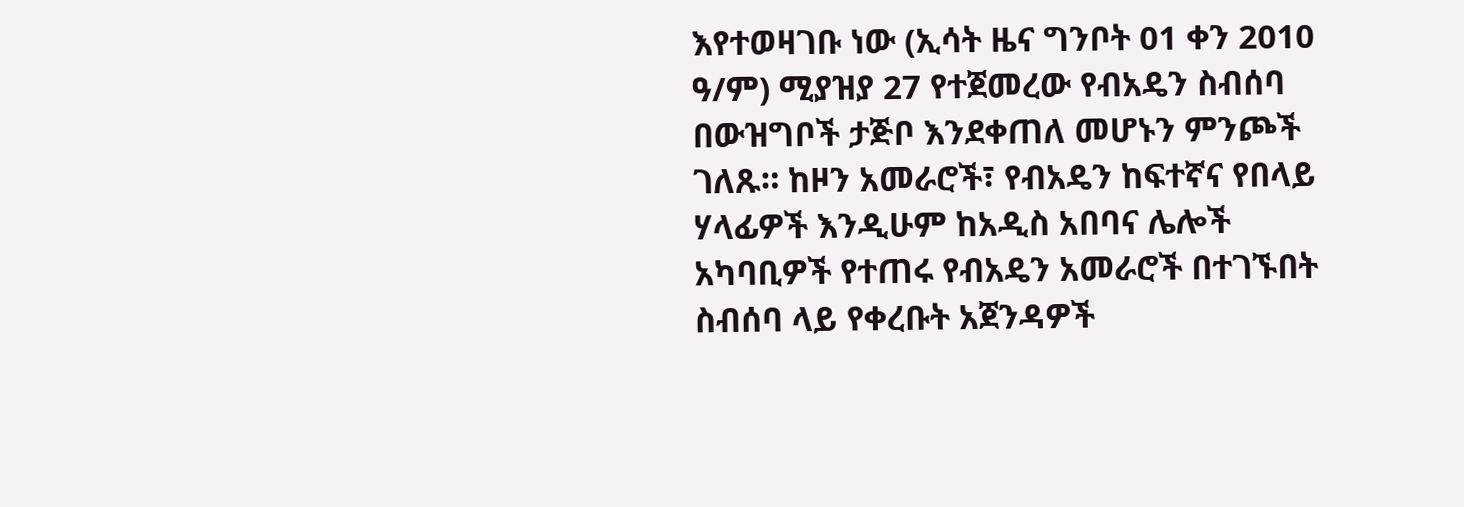እየተወዛገቡ ነው (ኢሳት ዜና ግንቦት 01 ቀን 2010 ዓ/ም) ሚያዝያ 27 የተጀመረው የብአዴን ስብሰባ በውዝግቦች ታጅቦ እንደቀጠለ መሆኑን ምንጮች ገለጹ። ከዞን አመራሮች፣ የብአዴን ከፍተኛና የበላይ ሃላፊዎች እንዲሁም ከአዲስ አበባና ሌሎች አካባቢዎች የተጠሩ የብአዴን አመራሮች በተገኙበት ስብሰባ ላይ የቀረቡት አጀንዳዎች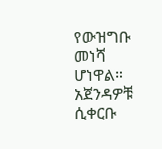የውዝግቡ መነሻ ሆነዋል። አጀንዳዎቹ ሲቀርቡ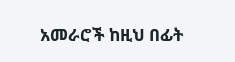አመራሮች ከዚህ በፊት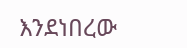እንደነበረው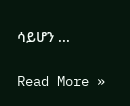ሳይሆን ...

Read More »